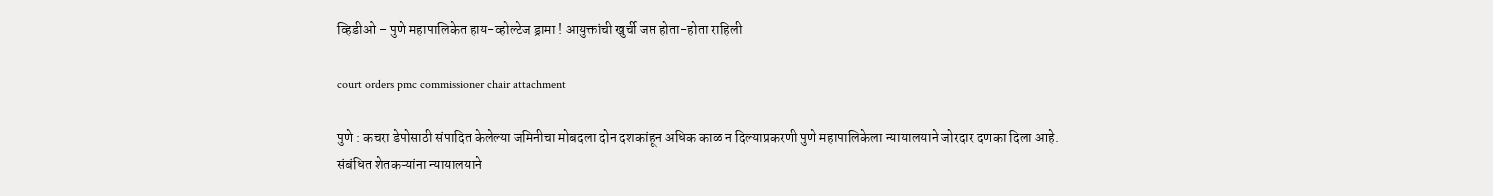व्हिडीओ – पुणे महापालिकेत हाय-व्होल्टेज ड्रामा ! आयुक्तांची खुर्ची जप्त होता-होता राहिली

court orders pmc commissioner chair attachment

पुणे : कचरा डेपोसाठी संपादित केलेल्या जमिनीचा मोबदला दोन दशकांहून अधिक काळ न दिल्याप्रकरणी पुणे महापालिकेला न्यायालयाने जोरदार दणका दिला आहे. संबंधित शेतकऱ्यांना न्यायालयाने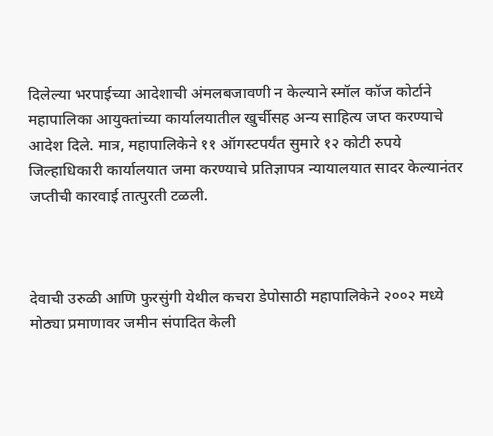दिलेल्या भरपाईच्या आदेशाची अंमलबजावणी न केल्याने स्मॉल कॉज कोर्टाने महापालिका आयुक्तांच्या कार्यालयातील खुर्चीसह अन्य साहित्य जप्त करण्याचे आदेश दिले. मात्र, महापालिकेने ११ ऑगस्टपर्यंत सुमारे १२ कोटी रुपये जिल्हाधिकारी कार्यालयात जमा करण्याचे प्रतिज्ञापत्र न्यायालयात सादर केल्यानंतर जप्तीची कारवाई तात्पुरती टळली.



देवाची उरुळी आणि फुरसुंगी येथील कचरा डेपोसाठी महापालिकेने २००२ मध्ये मोठ्या प्रमाणावर जमीन संपादित केली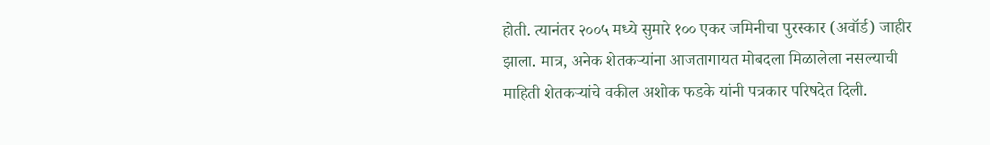होती. त्यानंतर २००५ मध्ये सुमारे १०० एकर जमिनीचा पुरस्कार (अवॉर्ड) जाहीर झाला. मात्र, अनेक शेतकऱ्यांना आजतागायत मोबदला मिळालेला नसल्याची माहिती शेतकऱ्यांचे वकील अशोक फडके यांनी पत्रकार परिषदेत दिली.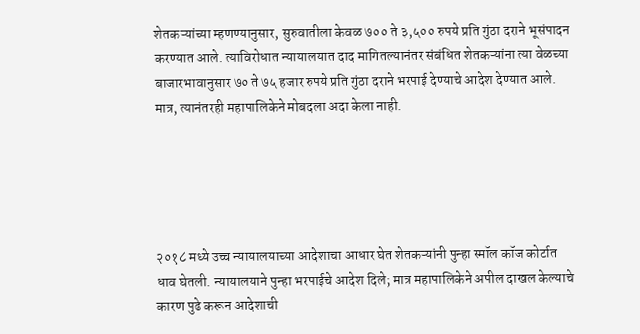शेतकऱ्यांच्या म्हणण्यानुसार, सुरुवातीला केवळ ७०० ते ३,५०० रुपये प्रति गुंठा दराने भूसंपादन करण्यात आले. त्याविरोधात न्यायालयात दाद मागितल्यानंतर संबंधित शेतकऱ्यांना त्या वेळच्या बाजारभावानुसार ७० ते ७५ हजार रुपये प्रति गुंठा दराने भरपाई देण्याचे आदेश देण्यात आले. मात्र, त्यानंतरही महापालिकेने मोबदला अदा केला नाही.





२०१८ मध्ये उच्च न्यायालयाच्या आदेशाचा आधार घेत शेतकऱ्यांनी पुन्हा स्मॉल कॉज कोर्टात धाव घेतली. न्यायालयाने पुन्हा भरपाईचे आदेश दिले; मात्र महापालिकेने अपील दाखल केल्याचे कारण पुढे करून आदेशाची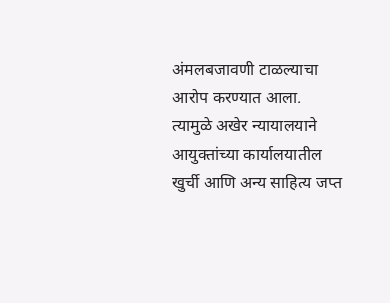अंमलबजावणी टाळल्याचा आरोप करण्यात आला. त्यामुळे अखेर न्यायालयाने आयुक्तांच्या कार्यालयातील खुर्ची आणि अन्य साहित्य जप्त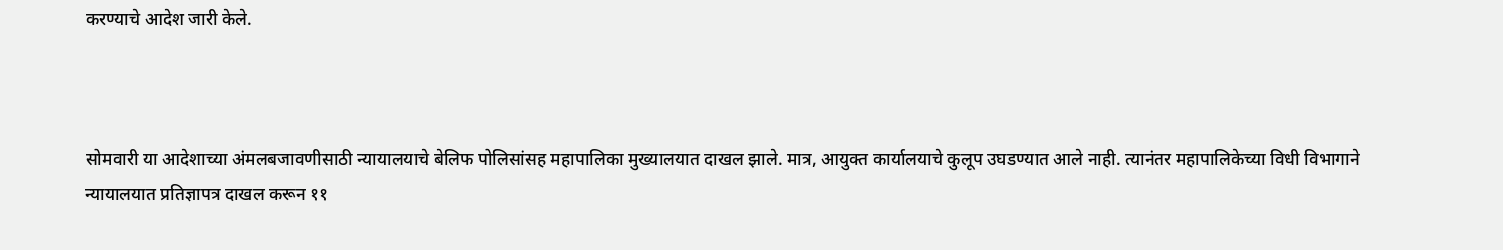करण्याचे आदेश जारी केले.



सोमवारी या आदेशाच्या अंमलबजावणीसाठी न्यायालयाचे बेलिफ पोलिसांसह महापालिका मुख्यालयात दाखल झाले. मात्र, आयुक्त कार्यालयाचे कुलूप उघडण्यात आले नाही. त्यानंतर महापालिकेच्या विधी विभागाने न्यायालयात प्रतिज्ञापत्र दाखल करून ११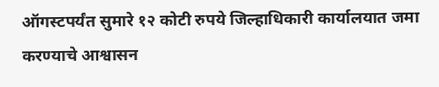ऑगस्टपर्यंत सुमारे १२ कोटी रुपये जिल्हाधिकारी कार्यालयात जमा करण्याचे आश्वासन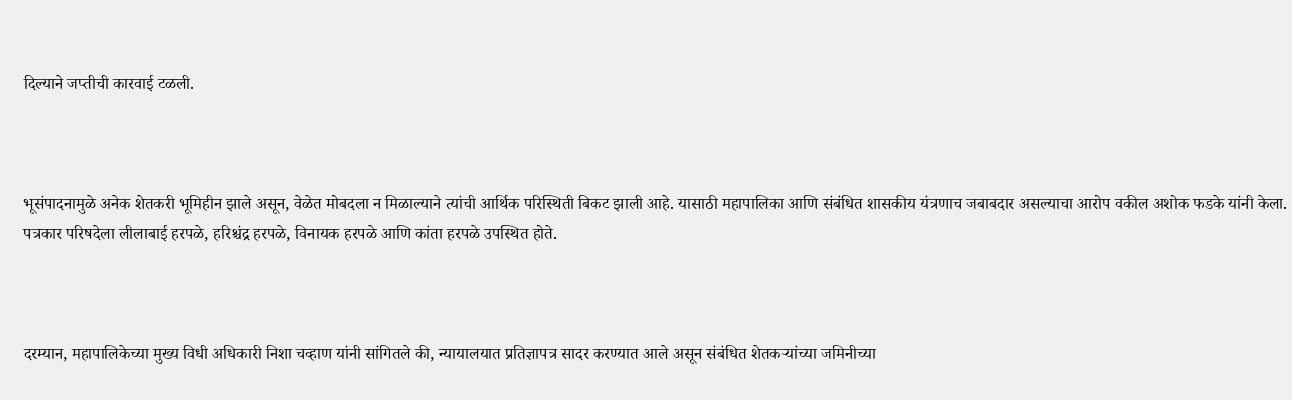दिल्याने जप्तीची कारवाई टळली.



भूसंपादनामुळे अनेक शेतकरी भूमिहीन झाले असून, वेळेत मोबदला न मिळाल्याने त्यांची आर्थिक परिस्थिती बिकट झाली आहे. यासाठी महापालिका आणि संबंधित शासकीय यंत्रणाच जबाबदार असल्याचा आरोप वकील अशोक फडके यांनी केला. पत्रकार परिषदेला लीलाबाई हरपळे, हरिश्चंद्र हरपळे, विनायक हरपळे आणि कांता हरपळे उपस्थित होते.



दरम्यान, महापालिकेच्या मुख्य विधी अधिकारी निशा चव्हाण यांनी सांगितले की, न्यायालयात प्रतिज्ञापत्र सादर करण्यात आले असून संबंधित शेतकऱ्यांच्या जमिनीच्या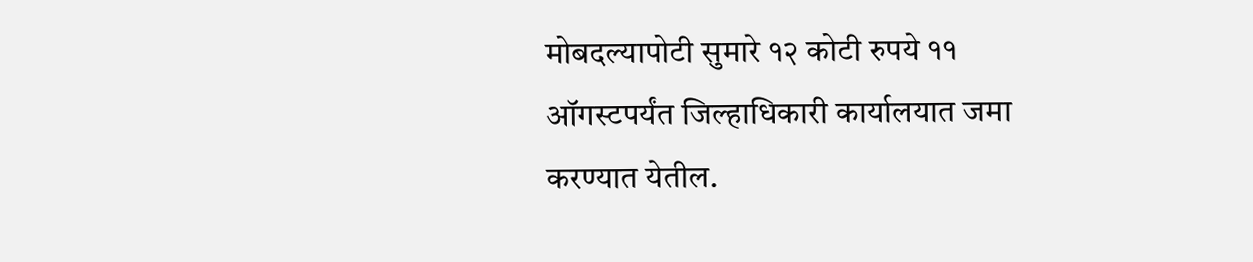मोबदल्यापोटी सुमारे १२ कोटी रुपये ११ ऑगस्टपर्यंत जिल्हाधिकारी कार्यालयात जमा करण्यात येतील.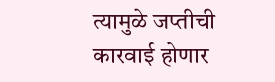त्यामुळे जप्तीची कारवाई होणार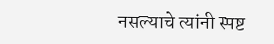नसल्याचे त्यांनी स्पष्ट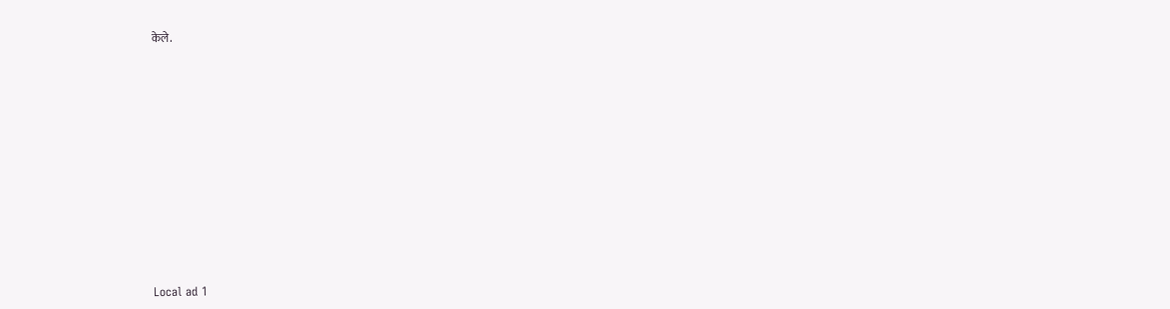केले.











Local ad 1